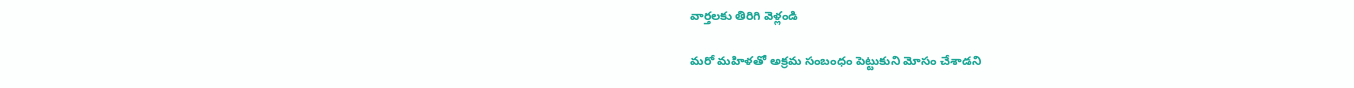వార్తలకు తిరిగి వెళ్లండి

మరో మహిళతో అక్రమ సంబంధం పెట్టుకుని మోసం చేశాడని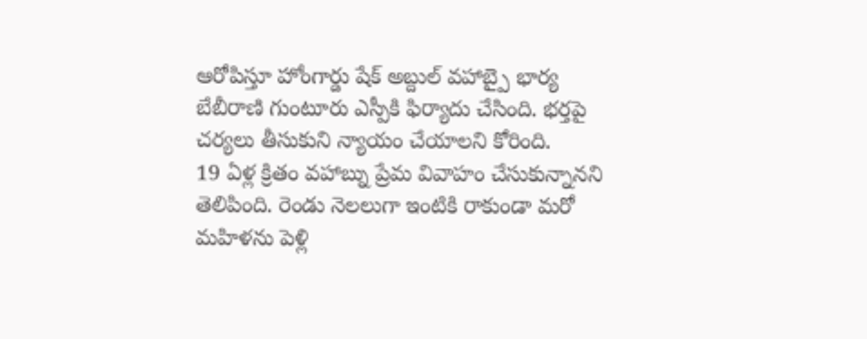ఆరోపిస్తూ హోంగార్డు షేక్ అబ్దుల్ వహాబ్పై భార్య బేబీరాణి గుంటూరు ఎస్పీకి ఫిర్యాదు చేసింది. భర్తపై చర్యలు తీసుకుని న్యాయం చేయాలని కోరింది.
19 ఏళ్ల క్రితం వహాబ్ను ప్రేమ వివాహం చేసుకున్నానని తెలిపింది. రెండు నెలలుగా ఇంటికి రాకుండా మరో మహిళను పెళ్లి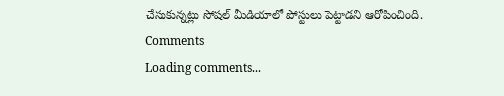చేసుకున్నట్లు సోషల్ మీడియాలో పోస్టులు పెట్టాడని ఆరోపించింది.
Comments
Loading comments...